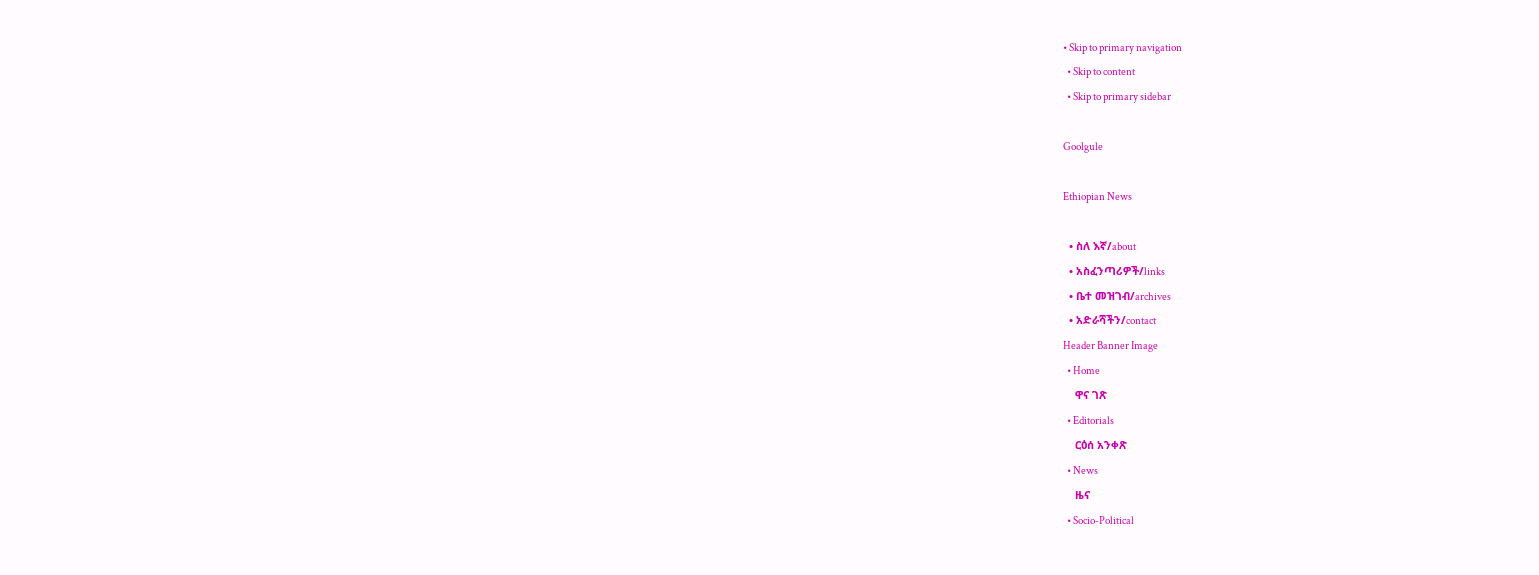• Skip to primary navigation
  • Skip to content
  • Skip to primary sidebar

Goolgule

Ethiopian News

  • ስለ እኛ/about
  • አስፈንጣሪዎች/links
  • ቤተ መዝገብ/archives
  • አድራሻችን/contact
Header Banner Image
  • Home
    ዋና ገጽ
  • Editorials
    ርዕሰ አንቀጽ
  • News
    ዜና
  • Socio-Political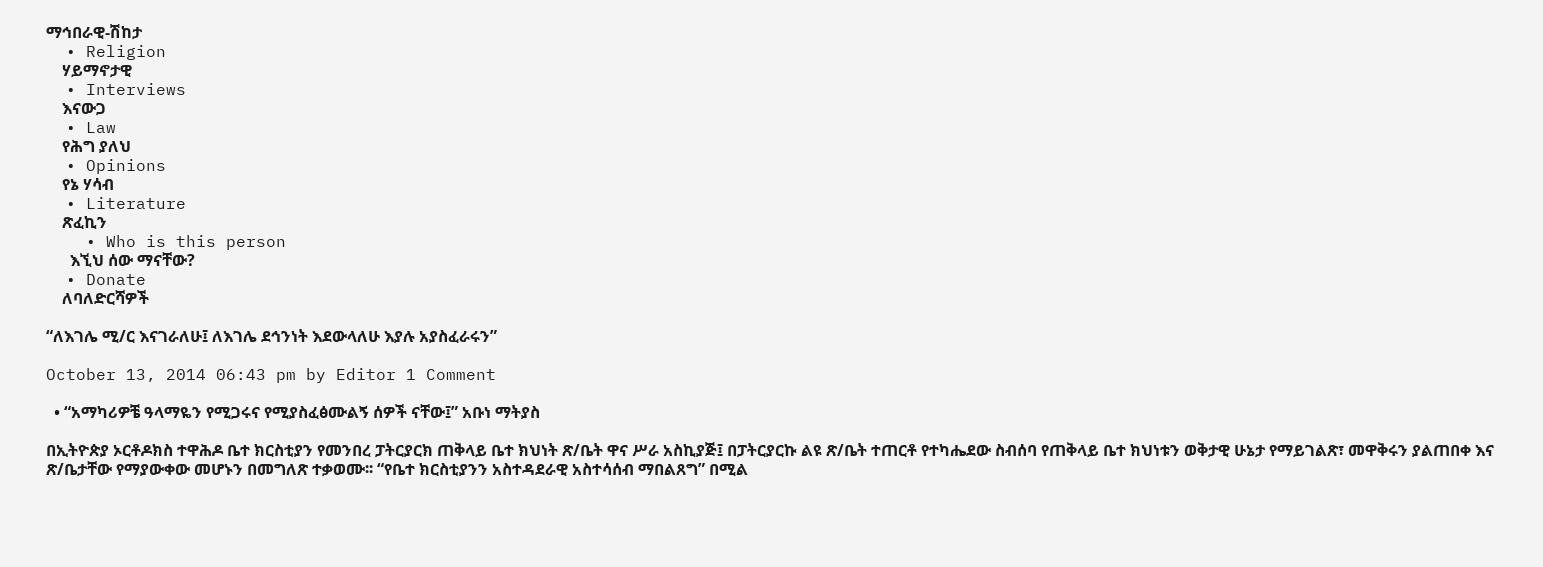ማኅበራዊ-ሽከታ
  • Religion
    ሃይማኖታዊ
  • Interviews
    እናውጋ
  • Law
    የሕግ ያለህ
  • Opinions
    የኔ ሃሳብ
  • Literature
    ጽፈኪን
    • Who is this person
      እኚህ ሰው ማናቸው?
  • Donate
    ለባለድርሻዎች

“ለእገሌ ሚ/ር እናገራለሁ፤ ለእገሌ ደኅንነት እደውላለሁ እያሉ አያስፈራሩን”

October 13, 2014 06:43 pm by Editor 1 Comment

  • “አማካሪዎቼ ዓላማዬን የሚጋሩና የሚያስፈፅሙልኝ ሰዎች ናቸው፤” አቡነ ማትያስ

በኢትዮጵያ ኦርቶዶክስ ተዋሕዶ ቤተ ክርስቲያን የመንበረ ፓትርያርክ ጠቅላይ ቤተ ክህነት ጽ/ቤት ዋና ሥራ አስኪያጅ፤ በፓትርያርኩ ልዩ ጽ/ቤት ተጠርቶ የተካሔደው ስብሰባ የጠቅላይ ቤተ ክህነቱን ወቅታዊ ሁኔታ የማይገልጽ፣ መዋቅሩን ያልጠበቀ እና ጽ/ቤታቸው የማያውቀው መሆኑን በመግለጽ ተቃወሙ፡፡ “የቤተ ክርስቲያንን አስተዳደራዊ አስተሳሰብ ማበልጸግ” በሚል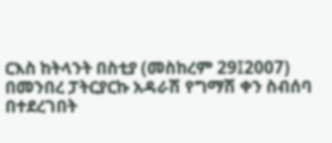ርእስ ከትላንት በስቲያ (መስከረም 29፤2007) በመንበረ ፓትርያርኩ አዳራሽ የግማሽ ቀን ስብሰባ በተደረገበት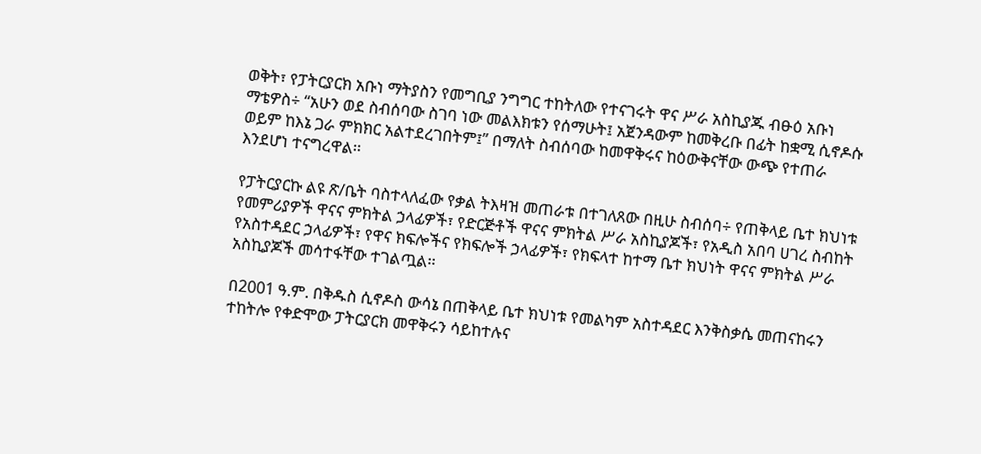ወቅት፣ የፓትርያርክ አቡነ ማትያስን የመግቢያ ንግግር ተከትለው የተናገሩት ዋና ሥራ አስኪያጁ ብፁዕ አቡነ ማቴዎስ÷ “አሁን ወደ ስብሰባው ስገባ ነው መልእክቱን የሰማሁት፤ አጀንዳውም ከመቅረቡ በፊት ከቋሚ ሲኖዶሱ ወይም ከእኔ ጋራ ምክክር አልተደረገበትም፤” በማለት ስብሰባው ከመዋቅሩና ከዕውቅናቸው ውጭ የተጠራ እንደሆነ ተናግረዋል፡፡

የፓትርያርኩ ልዩ ጽ/ቤት ባስተላለፈው የቃል ትእዛዝ መጠራቱ በተገለጸው በዚሁ ስብሰባ÷ የጠቅላይ ቤተ ክህነቱ የመምሪያዎች ዋናና ምክትል ኃላፊዎች፣ የድርጅቶች ዋናና ምክትል ሥራ አስኪያጆች፣ የአዲስ አበባ ሀገረ ስብከት የአስተዳደር ኃላፊዎች፣ የዋና ክፍሎችና የክፍሎች ኃላፊዎች፣ የክፍላተ ከተማ ቤተ ክህነት ዋናና ምክትል ሥራ አስኪያጆች መሳተፋቸው ተገልጧል፡፡

በ2001 ዓ.ም. በቅዱስ ሲኖዶስ ውሳኔ በጠቅላይ ቤተ ክህነቱ የመልካም አስተዳደር እንቅስቃሴ መጠናከሩን ተከትሎ የቀድሞው ፓትርያርክ መዋቅሩን ሳይከተሉና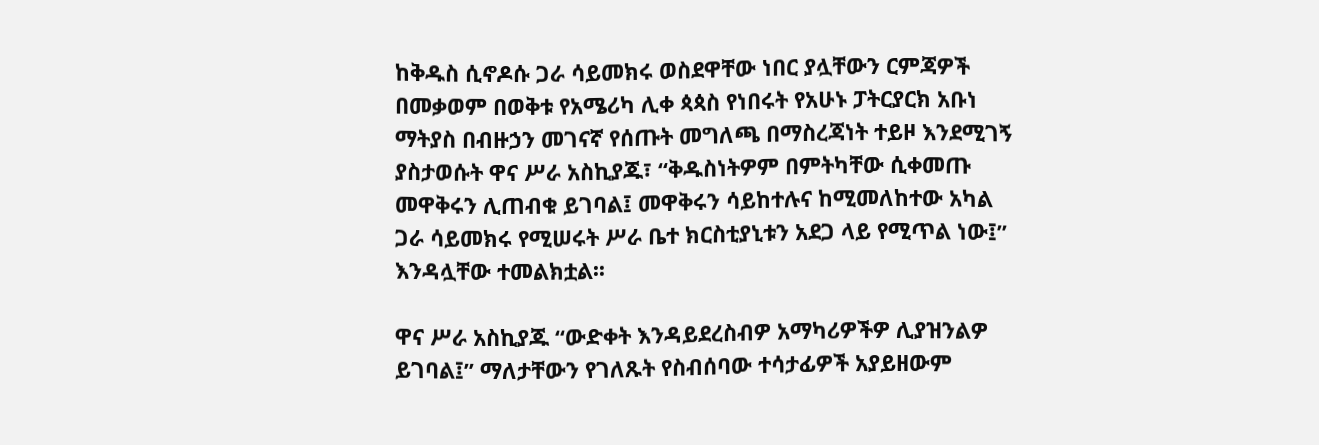ከቅዱስ ሲኖዶሱ ጋራ ሳይመክሩ ወስደዋቸው ነበር ያሏቸውን ርምጃዎች በመቃወም በወቅቱ የአሜሪካ ሊቀ ጳጳስ የነበሩት የአሁኑ ፓትርያርክ አቡነ ማትያስ በብዙኃን መገናኛ የሰጡት መግለጫ በማስረጃነት ተይዞ እንደሚገኝ ያስታወሱት ዋና ሥራ አስኪያጁ፣ “ቅዱስነትዎም በምትካቸው ሲቀመጡ መዋቅሩን ሊጠብቁ ይገባል፤ መዋቅሩን ሳይከተሉና ከሚመለከተው አካል ጋራ ሳይመክሩ የሚሠሩት ሥራ ቤተ ክርስቲያኒቱን አደጋ ላይ የሚጥል ነው፤” እንዳሏቸው ተመልክቷል፡፡

ዋና ሥራ አስኪያጁ “ውድቀት እንዳይደረስብዎ አማካሪዎችዎ ሊያዝንልዎ ይገባል፤” ማለታቸውን የገለጹት የስብሰባው ተሳታፊዎች አያይዘውም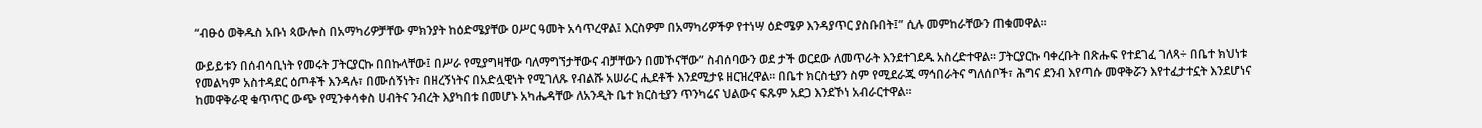“ብፁዕ ወቅዱስ አቡነ ጳውሎስ በአማካሪዎቻቸው ምክንያት ከዕድሜያቸው ዐሥር ዓመት አሳጥረዋል፤ እርስዎም በአማካሪዎችዎ የተነሣ ዕድሜዎ እንዳያጥር ያስቡበት፤” ሲሉ መምከራቸውን ጠቁመዋል፡፡

ውይይቱን በሰብሳቢነት የመሩት ፓትርያርኩ በበኩላቸው፤ በሥራ የሚያግዛቸው ባለማግኘታቸውና ብቻቸውን በመኾናቸው” ስብሰባውን ወደ ታች ወርደው ለመጥራት እንደተገደዱ አስረድተዋል፡፡ ፓትርያርኩ ባቀረቡት በጽሑፍ የተደገፈ ገለጻ÷ በቤተ ክህነቱ የመልካም አስተዳደር ዕጦቶች እንዳሉ፣ በሙሰኝነት፣ በዘረኝነትና በአድሏዊነት የሚገለጹ የብልሹ አሠራር ሒደቶች እንደሚታዩ ዘርዝረዋል፡፡ በቤተ ክርስቲያን ስም የሚደራጁ ማኅበራትና ግለሰቦች፣ ሕግና ደንብ እየጣሱ መዋቅሯን እየተፈታተኗት እንደሆነና ከመዋቅራዊ ቁጥጥር ውጭ የሚንቀሳቀስ ሀብትና ንብረት እያካበቱ በመሆኑ አካሔዳቸው ለአንዲት ቤተ ክርስቲያን ጥንካሬና ህልውና ፍጹም አደጋ እንደኾነ አብራርተዋል፡፡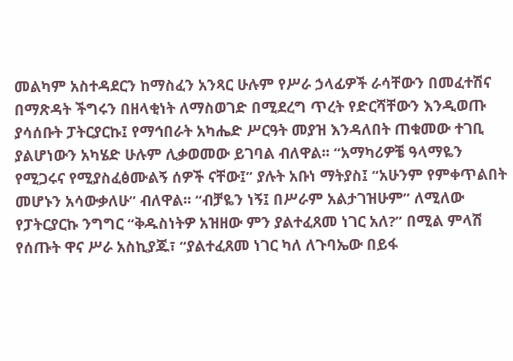መልካም አስተዳደርን ከማስፈን አንጻር ሁሉም የሥራ ኃላፊዎች ራሳቸውን በመፈተሽና በማጽዳት ችግሩን በዘላቂነት ለማስወገድ በሚደረግ ጥረት የድርሻቸውን እንዲወጡ ያሳሰቡት ፓትርያርኩ፤ የማኅበራት አካሔድ ሥርዓት መያዝ እንዳለበት ጠቁመው ተገቢ ያልሆነውን አካሄድ ሁሉም ሊቃወመው ይገባል ብለዋል፡፡ “አማካሪዎቼ ዓላማዬን የሚጋሩና የሚያስፈፅሙልኝ ሰዎች ናቸው፤” ያሉት አቡነ ማትያስ፤ “አሁንም የምቀጥልበት መሆኑን አሳውቃለሁ” ብለዋል፡፡ “ብቻዬን ነኝ፤ በሥራም አልታገዝሁም” ለሚለው የፓትርያርኩ ንግግር “ቅዱስነትዎ አዝዘው ምን ያልተፈጸመ ነገር አለ?” በሚል ምላሽ የሰጡት ዋና ሥራ አስኪያጁ፣ “ያልተፈጸመ ነገር ካለ ለጉባኤው በይፋ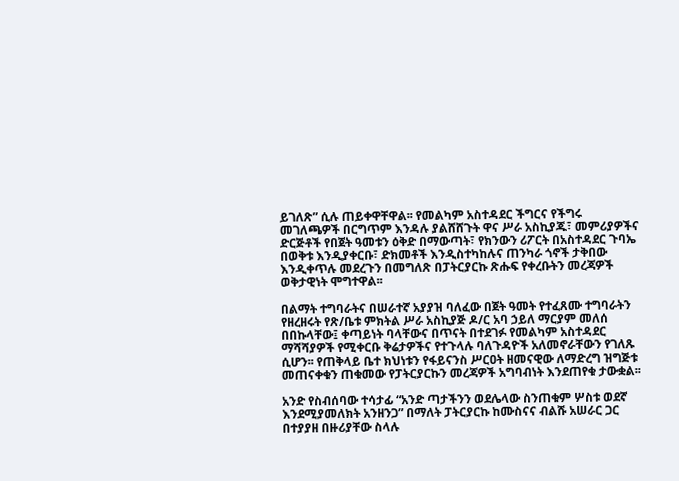ይገለጽ” ሲሉ ጠይቀዋቸዋል፡፡ የመልካም አስተዳደር ችግርና የችግሩ መገለጫዎች በርግጥም እንዳሉ ያልሸሸጉት ዋና ሥራ አስኪያጁ፣ መምሪያዎችና ድርጅቶች የበጀት ዓመቱን ዕቅድ በማውጣት፣ የክንውን ሪፖርት በአስተዳደር ጉባኤ በወቅቱ እንዲያቀርቡ፣ ድክመቶች እንዲስተካከሉና ጠንካራ ጎኖች ታቅበው እንዲቀጥሉ መደረጉን በመግለጽ በፓትርያርኩ ጽሑፍ የቀረቡትን መረጃዎች ወቅታዊነት ሞግተዋል፡፡

በልማት ተግባራትና በሠራተኛ አያያዝ ባለፈው በጀት ዓመት የተፈጸሙ ተግባራትን የዘረዘሩት የጽ/ቤቱ ምክትል ሥራ አስኪያጅ ዶ/ር አባ ኃይለ ማርያም መለሰ በበኩላቸው፤ ቀጣይነት ባላቸውና በጥናት በተደገፉ የመልካም አስተዳደር ማሻሻያዎች የሚቀርቡ ቅሬታዎችና የተጉላሉ ባለጉዳዮች አለመኖራቸውን የገለጹ ሲሆን፡፡ የጠቅላይ ቤተ ክህነቱን የፋይናንስ ሥርዐት ዘመናዊው ለማድረግ ዝግጅቱ መጠናቀቁን ጠቁመው የፓትርያርኩን መረጃዎች አግባብነት እንደጠየቁ ታውቋል፡፡

አንድ የስብሰባው ተሳታፊ “አንድ ጣታችንን ወደሌላው ስንጠቁም ሦስቱ ወደኛ እንደሚያመለክት አንዘንጋ” በማለት ፓትርያርኩ ከሙስናና ብልሹ አሠራር ጋር በተያያዘ በዙሪያቸው ስላሉ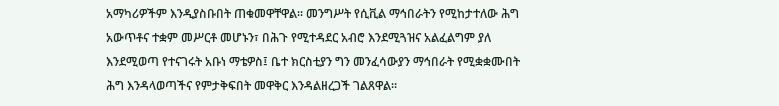አማካሪዎችም እንዲያስቡበት ጠቁመዋቸዋል፡፡ መንግሥት የሲቪል ማኅበራትን የሚከታተለው ሕግ አውጥቶና ተቋም መሥርቶ መሆኑን፣ በሕጉ የሚተዳደር አብሮ እንደሚጓዝና አልፈልግም ያለ እንደሚወጣ የተናገሩት አቡነ ማቴዎስ፤ ቤተ ክርስቲያን ግን መንፈሳውያን ማኅበራት የሚቋቋሙበት ሕግ እንዳላወጣችና የምታቅፍበት መዋቅር እንዳልዘረጋች ገልጸዋል፡፡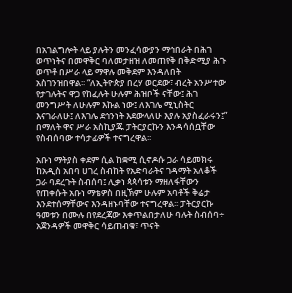በአገልግሎት ላይ ያሉትን መንፈሳውያን ማኅበራት በሕገ ወጥነትና በመዋቅር ባለመታዘዝ ለመጠየቅ በቅድሚያ ሕጉ ወጥቶ በሥራ ላይ ማዋሉ መቅደም እንዳለበት አስገንዝበዋል፡፡ “ለኢትዮጵያ በረሃ ወርደው፣ ብረት አንሥተው የታገሉትና ዋጋ የከፈሉት ሁሉም ሕዝቦች ናቸው፤ ሕገ መንግሥት ለሁሉም እኩል ነው፤ ለእገሌ ሚኒስትር እናገራለሁ፤ ለእገሌ ደኅንነት እደውላለሁ እያሉ አያስፈራሩን፤” በማለት ዋና ሥራ አስኪያጁ ፓትርያርኩን እንዳሳሰቧቸው የስብሰባው ተሳታፊዎች ተናግረዋል፡፡

አቡነ ማትያስ ቀደም ሲል ከቋሚ ሲኖዶሱ ጋራ ሳይመክሩ ከአዲስ አበባ ሀገረ ስብከት የአድባራትና ገዳማት አለቆች ጋራ ባደረጉት ስብሰባ፤ ሊቃነ ጳጳሳቱን ማዘለፋቸውን የጠቀሱት አቡነ ማቴዎስ በዚኽም ሁሉም አባቶች ቅሬታ እንደተሰማቸውና እንዳዘኑባቸው ተናግረዋል፡፡ ፓትርያርኩ ዓመቱን በሙሉ በየደረጃው እቀጥልበታለሁ ባሉት ስብሰባ÷ አጀንዳዎች መዋቅር ሳይጠብቁ፣ ጥናት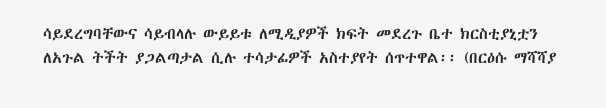ሳይደረግባቸውና ሳይብላሉ ውይይቱ ለሚዲያዎች ክፍት መደረጉ ቤተ ክርስቲያኒቷን ለአጉል ትችት ያጋልጣታል ሲሉ ተሳታፊዎች አስተያየት ሰጥተዋል፡፡ (በርዕሱ ማሻሻያ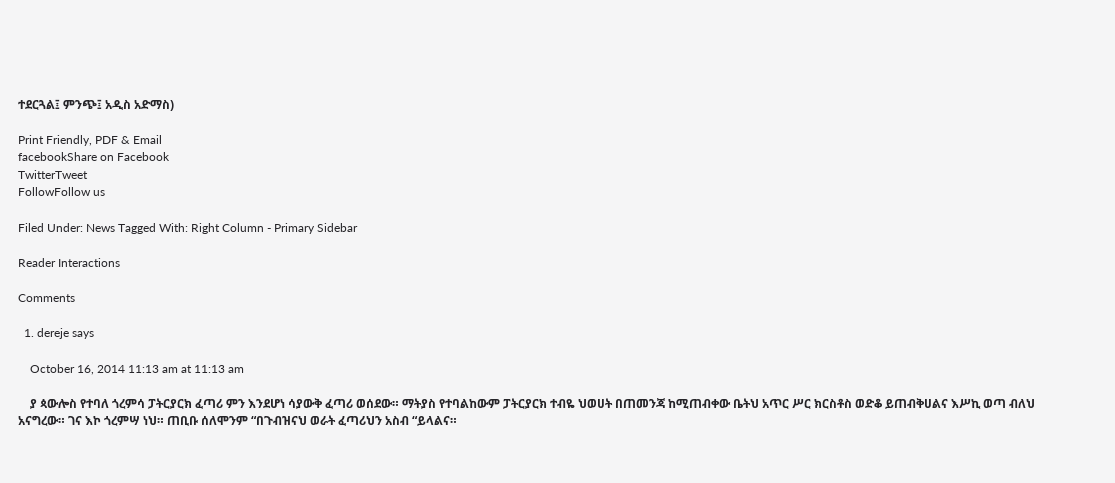ተደርጓል፤ ምንጭ፤ አዲስ አድማስ)

Print Friendly, PDF & Email
facebookShare on Facebook
TwitterTweet
FollowFollow us

Filed Under: News Tagged With: Right Column - Primary Sidebar

Reader Interactions

Comments

  1. dereje says

    October 16, 2014 11:13 am at 11:13 am

    ያ ጳውሎስ የተባለ ጎረምሳ ፓትርያርክ ፈጣሪ ምን እንደሆነ ሳያውቅ ፈጣሪ ወሰደው። ማትያስ የተባልከውም ፓትርያርክ ተብዬ ህወሀት በጠመንጃ ከሚጠብቀው ቤትህ አጥር ሥር ክርስቶስ ወድቆ ይጠብቅሀልና እሥኪ ወጣ ብለህ አናግረው። ገና እኮ ጎረምሣ ነህ። ጠቢቡ ሰለሞንም “በጉብዝናህ ወራት ፈጣሪህን አስብ “ይላልና።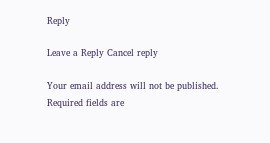Reply

Leave a Reply Cancel reply

Your email address will not be published. Required fields are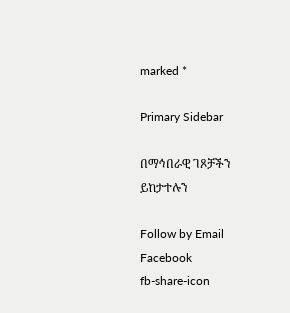marked *

Primary Sidebar

በማኅበራዊ ገጾቻችን ይከታተሉን

Follow by Email
Facebook
fb-share-icon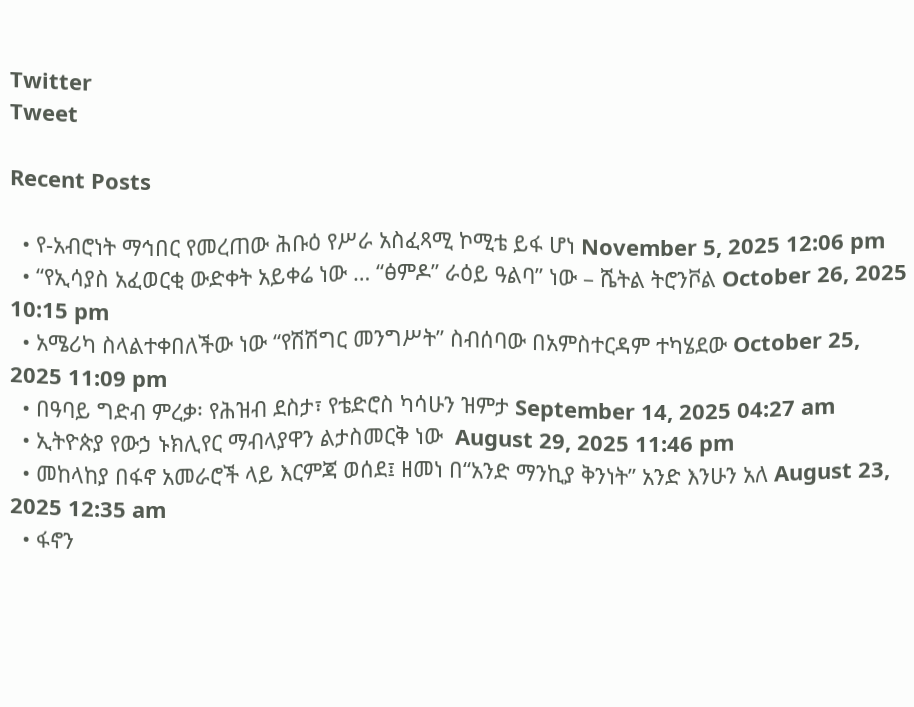Twitter
Tweet

Recent Posts

  • የ-አብሮነት ማኅበር የመረጠው ሕቡዕ የሥራ አስፈጻሚ ኮሚቴ ይፋ ሆነ November 5, 2025 12:06 pm
  • “የኢሳያስ አፈወርቂ ውድቀት አይቀሬ ነው … “ፅምዶ” ራዕይ ዓልባ” ነው – ሼትል ትሮንቮል October 26, 2025 10:15 pm
  • አሜሪካ ስላልተቀበለችው ነው “የሽሽግር መንግሥት” ስብሰባው በአምስተርዳም ተካሄደው October 25, 2025 11:09 pm
  • በዓባይ ግድብ ምረቃ፡ የሕዝብ ደስታ፣ የቴድሮስ ካሳሁን ዝምታ September 14, 2025 04:27 am
  • ኢትዮጵያ የውኃ ኑክሊየር ማብላያዋን ልታስመርቅ ነው  August 29, 2025 11:46 pm
  • መከላከያ በፋኖ አመራሮች ላይ እርምጃ ወሰደ፤ ዘመነ በ“አንድ ማንኪያ ቅንነት” አንድ እንሁን አለ August 23, 2025 12:35 am
  • ፋኖን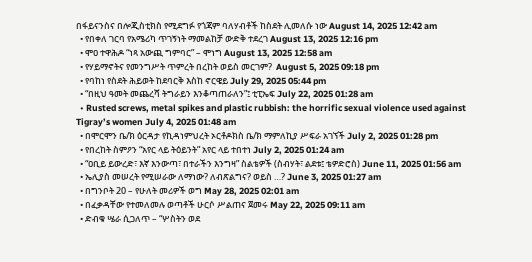በፋይናንስና በሎጂስቲክስ የሚደግፉ የጎጃም ባለሃብቶች ከስደት ሊመለሱ ነው August 14, 2025 12:42 am
  • የበቀለ ገርባ የአሜሪካ ጥገኝነት ማመልከቻ ውድቅ ተደረገ August 13, 2025 12:16 pm
  • ሞዐ ተዋሕዶ “ነጻ አውጪ ግምባር” – ሞነግ August 13, 2025 12:58 am
  • የሃይማኖትና የመንግሥት ጥምረት በረከት ወይስ መርገም?  August 5, 2025 09:18 pm
  • የባከነ የስደት ሕይወት ከደባርቅ እስከ ኖርዌይ July 29, 2025 05:44 pm
  • “በዚህ ዓመት መጨረሻ ትግራይን እንቆጣጠራለን”፤ ቲፒኤፍ July 22, 2025 01:28 am
  • Rusted screws, metal spikes and plastic rubbish: the horrific sexual violence used against Tigray’s women July 4, 2025 01:48 am
  • በሞርሞን ቤ/ክ ዕርዳታ የኪዳነምህረት ኦርቶዶክስ ቤ/ክ ማምለኪያ ሥፍራ አገኘች July 2, 2025 01:28 pm
  • የበረከት ስምዖን “አየር ላይ ትዕይንት” አየር ላይ ተበተነ July 2, 2025 01:24 am
  • “ዐቢይ ይውረድ፣ እኛ እንውጣ፣ በተራችን እንግዛ” ስልቴዎች (ስብሃት፣ ልደቱ፤ ቴዎድሮስ) June 11, 2025 01:56 am
  • ኤሊያስ መሠረት የሚሠራው ለማነው? ለብጽልግና? ወይስ …? June 3, 2025 01:27 am
  • በግንቦት 20 – የሁለት መሪዎች ወግ May 28, 2025 02:01 am
  • በፈቃዳቸው የተመለመሉ ወጣቶች ሁርሶ ሥልጠና ጀመሩ May 22, 2025 09:11 am
  • ድብቁ ሤራ ሲጋለጥ – “ሦስትን ወደ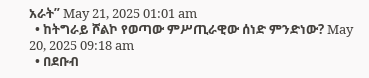አራት” May 21, 2025 01:01 am
  • ከትግራይ ሾልኮ የወጣው ምሥጢራዊው ሰነድ ምንድነው? May 20, 2025 09:18 am
  • በደቡብ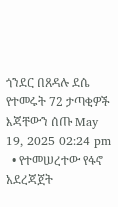ጎንደር በጸዳሉ ደሴ የተመሩት 72 ታጣቂዎች እጃቸውን ሰጡ May 19, 2025 02:24 pm
  • የተመሠረተው የፋኖ አደረጃጀት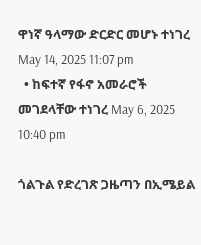ዋነኛ ዓላማው ድርድር መሆኑ ተነገረ May 14, 2025 11:07 pm
  • ከፍተኛ የፋኖ አመራሮች መገደላቸው ተነገረ May 6, 2025 10:40 pm

ጎልጉል የድረገጽ ጋዜጣን በኢሜይል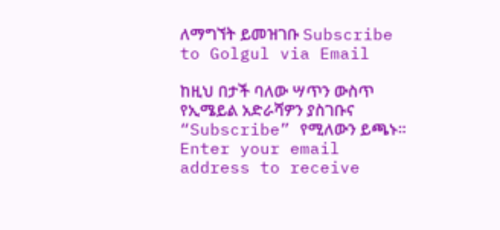ለማግኘት ይመዝገቡ Subscribe to Golgul via Email

ከዚህ በታች ባለው ሣጥን ውስጥ የኢሜይል አድራሻዎን ያስገቡና “Subscribe” የሚለውን ይጫኑ፡፡
Enter your email address to receive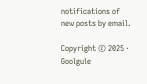notifications of new posts by email.

Copyright © 2025 · Goolgule